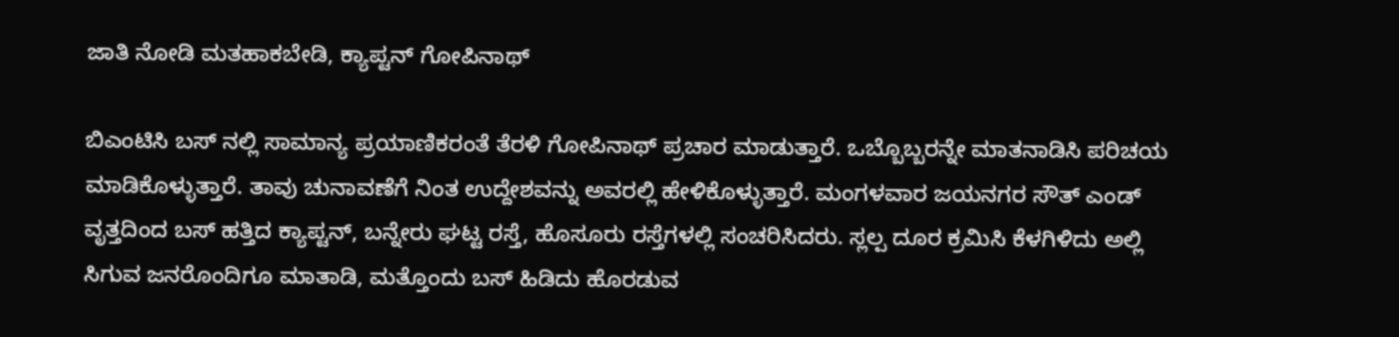ಜಾತಿ ನೋಡಿ ಮತಹಾಕಬೇಡಿ, ಕ್ಯಾಪ್ಟನ್ ಗೋಪಿನಾಥ್

ಬಿಎಂಟಿಸಿ ಬಸ್ ನಲ್ಲಿ ಸಾಮಾನ್ಯ ಪ್ರಯಾಣಿಕರಂತೆ ತೆರಳಿ ಗೋಪಿನಾಥ್ ಪ್ರಚಾರ ಮಾಡುತ್ತಾರೆ. ಒಬ್ಬೊಬ್ಬರನ್ನೇ ಮಾತನಾಡಿಸಿ ಪರಿಚಯ ಮಾಡಿಕೊಳ್ಳುತ್ತಾರೆ. ತಾವು ಚುನಾವಣೆಗೆ ನಿಂತ ಉದ್ದೇಶವನ್ನು ಅವರಲ್ಲಿ ಹೇಳಿಕೊಳ್ಳುತ್ತಾರೆ. ಮಂಗಳವಾರ ಜಯನಗರ ಸೌತ್ ಎಂಡ್ ವೃತ್ತದಿಂದ ಬಸ್ ಹತ್ತಿದ ಕ್ಯಾಪ್ಟನ್, ಬನ್ನೇರು ಘಟ್ಟ ರಸ್ತೆ, ಹೊಸೂರು ರಸ್ತೆಗಳಲ್ಲಿ ಸಂಚರಿಸಿದರು. ಸ್ಲಲ್ಪ ದೂರ ಕ್ರಮಿಸಿ ಕೆಳಗಿಳಿದು ಅಲ್ಲಿ ಸಿಗುವ ಜನರೊಂದಿಗೂ ಮಾತಾಡಿ, ಮತ್ತೊಂದು ಬಸ್ ಹಿಡಿದು ಹೊರಡುವ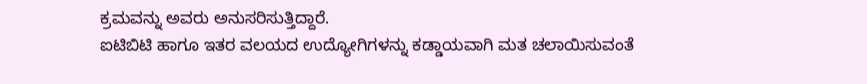ಕ್ರಮವನ್ನು ಅವರು ಅನುಸರಿಸುತ್ತಿದ್ದಾರೆ.
ಐಟಿಬಿಟಿ ಹಾಗೂ ಇತರ ವಲಯದ ಉದ್ಯೋಗಿಗಳನ್ನು ಕಡ್ಡಾಯವಾಗಿ ಮತ ಚಲಾಯಿಸುವಂತೆ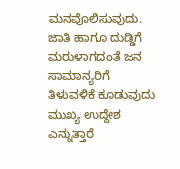ಮನವೊಲಿಸುವುದು. ಜಾತಿ ಹಾಗೂ ದುಡ್ಡಿಗೆ ಮರುಳಾಗದಂತೆ ಜನ ಸಾಮಾನ್ಯರಿಗೆ ತಿಳುವಳಿಕೆ ಕೂಡುವುದು ಮುಖ್ಯ ಉದ್ದೇಶ ಎನ್ನುತ್ತಾರೆ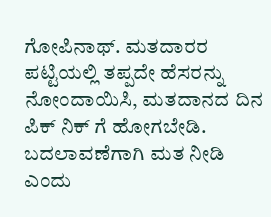ಗೋಪಿನಾಥ್. ಮತದಾರರ ಪಟ್ಟಿಯಲ್ಲಿ ತಪ್ಪದೇ ಹೆಸರನ್ನು ನೋಂದಾಯಿಸಿ, ಮತದಾನದ ದಿನ ಪಿಕ್ ನಿಕ್ ಗೆ ಹೋಗಬೇಡಿ. ಬದಲಾವಣೆಗಾಗಿ ಮತ ನೀಡಿ ಎಂದು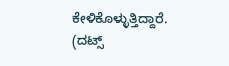ಕೇಳಿಕೊಳ್ಳುತ್ತಿದ್ದಾರೆ.
(ದಟ್ಸ್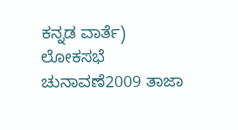ಕನ್ನಡ ವಾರ್ತೆ)
ಲೋಕಸಭೆ ಚುನಾವಣೆ2009 ತಾಜಾ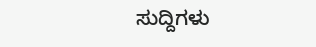ಸುದ್ದಿಗಳು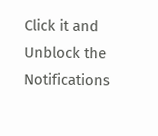Click it and Unblock the Notifications